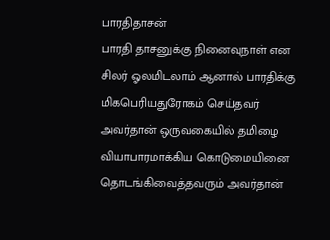பாரதிதாசன்
பாரதி தாசனுக்கு நினைவுநாள் என சிலர் ஓலமிடலாம் ஆனால் பாரதிக்கு மிகபெரியதுரோகம் செய்தவர் அவர்தான் ஒருவகையில் தமிழை வியாபாரமாக்கிய கொடுமையினை தொடங்கிவைத்தவரும் அவர்தான்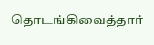தொடங்கிவைத்தார்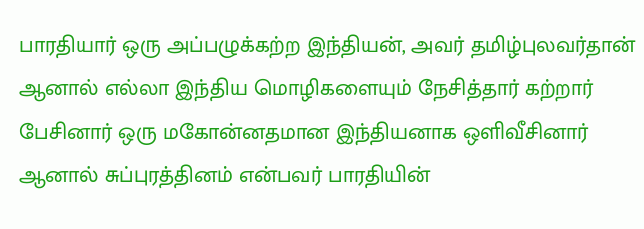பாரதியார் ஒரு அப்பழுக்கற்ற இந்தியன், அவர் தமிழ்புலவர்தான் ஆனால் எல்லா இந்திய மொழிகளையும் நேசித்தார் கற்றார் பேசினார் ஒரு மகோன்னதமான இந்தியனாக ஒளிவீசினார் ஆனால் சுப்புரத்தினம் என்பவர் பாரதியின்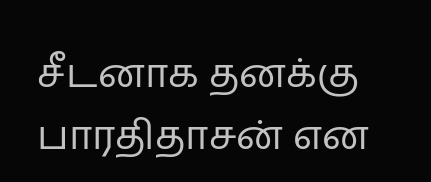சீடனாக தனக்கு பாரதிதாசன் என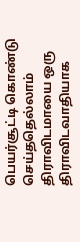பெயர்சூட்டி கொண்டு செய்ததெல்லாம் திராவிடமாயை ஒரு திராவிடவாதியாக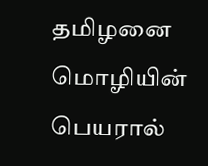தமிழனை மொழியின் பெயரால்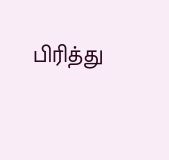பிரித்து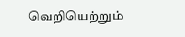வெறியெற்றும்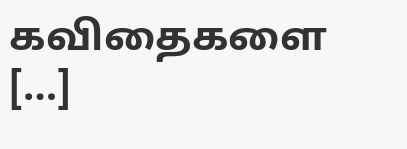கவிதைகளை […]